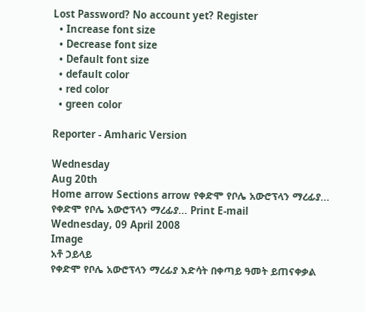Lost Password? No account yet? Register
  • Increase font size
  • Decrease font size
  • Default font size
  • default color
  • red color
  • green color

Reporter - Amharic Version

Wednesday
Aug 20th
Home arrow Sections arrow የቀድሞ የቦሌ አውሮፕላን ማረፊያ...
የቀድሞ የቦሌ አውሮፕላን ማረፊያ... Print E-mail
Wednesday, 09 April 2008
Image
አቶ ኃይላይ
የቀድሞ የቦሌ አውሮፕላን ማረፊያ እድሳት በቀጣይ ዓመት ይጠናቀቃል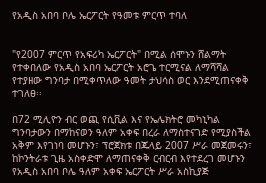የአዲስ አበባ ቦሌ ኤርፖርት የዓመቱ ምርጥ ተባለ


"የ2007 ምርጥ የአፍሪካ ኤርፖርት" በሚል ሰሞኑን ሸልማት የተቀበለው የአዲስ አበባ ኤርፖርት አሮጌ ተርሚናል ለማሻሻል የተያዘው ግንባታ በሚቀጥለው ዓመት ታህሳስ ወር እንደሚጠናቀቅ ተገለፀ፡፡

በ72 ሚሊዮን ብር ወጪ የሲቪል እና የኤሌክትሮ መካኒካል ግንባታውን በማከናወን ዓለም አቀፍ በረራ ለማስተናገድ የሚያስችል አቅም እየገነባ መሆኑን፣ ፕሮጀክቱ በጁላይ 2007 ሥራ መጀመሩን፣ ከኮንትራቱ ጊዜ አስቀድሞ ለማጠናቀቅ ርብርብ እየተደረገ መሆኑን የአዲስ አበባ ቦሌ ዓለም አቀፍ ኤርፖርት ሥራ አስኪያጅ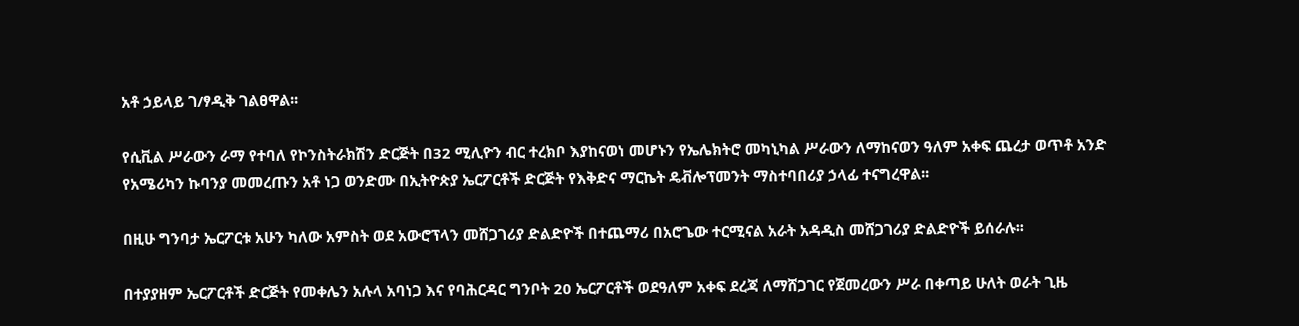አቶ ኃይላይ ገ/ፃዲቅ ገልፀዋል፡፡

የሲቪል ሥራውን ራማ የተባለ የኮንስትራክሽን ድርጅት በ32 ሚሊዮን ብር ተረክቦ እያከናወነ መሆኑን የኤሌክትሮ መካኒካል ሥራውን ለማከናወን ዓለም አቀፍ ጨረታ ወጥቶ አንድ የአሜሪካን ኩባንያ መመረጡን አቶ ነጋ ወንድሙ በኢትዮጵያ ኤርፖርቶች ድርጅት የእቅድና ማርኬት ዴቭሎፕመንት ማስተባበሪያ ኃላፊ ተናግረዋል፡፡

በዚሁ ግንባታ ኤርፖርቱ አሁን ካለው አምስት ወደ አውሮፕላን መሸጋገሪያ ድልድዮች በተጨማሪ በአሮጌው ተርሚናል አራት አዳዲስ መሸጋገሪያ ድልድዮች ይሰራሉ፡፡

በተያያዘም ኤርፖርቶች ድርጅት የመቀሌን አሉላ አባነጋ እና የባሕርዳር ግንቦት 20 ኤርፖርቶች ወደዓለም አቀፍ ደረጃ ለማሸጋገር የጀመረውን ሥራ በቀጣይ ሁለት ወራት ጊዜ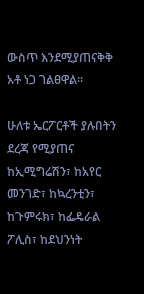ውስጥ እንደሚያጠናቅቅ አቶ ነጋ ገልፀዋል፡፡

ሁለቱ ኤርፖርቶች ያሉበትን ደረጃ የሚያጠና ከኢሚግሬሽን፣ ከአየር መንገድ፣ ከኳረንቲን፣ ከጉምሩክ፣ ከፌዴራል ፖሊስ፣ ከደህንነት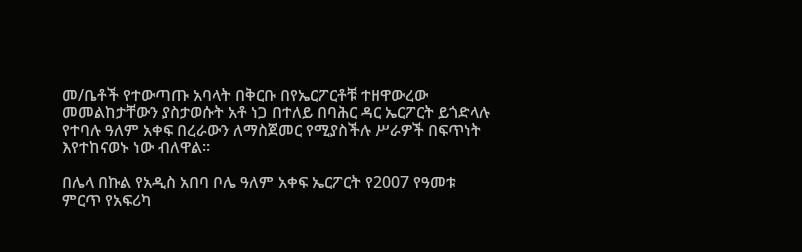መ/ቤቶች የተውጣጡ አባላት በቅርቡ በየኤርፖርቶቹ ተዘዋውረው መመልከታቸውን ያስታወሱት አቶ ነጋ በተለይ በባሕር ዳር ኤርፖርት ይጎድላሉ የተባሉ ዓለም አቀፍ በረራውን ለማስጀመር የሚያስችሉ ሥራዎች በፍጥነት እየተከናወኑ ነው ብለዋል፡፡

በሌላ በኩል የአዲስ አበባ ቦሌ ዓለም አቀፍ ኤርፖርት የ2007 የዓመቱ ምርጥ የአፍሪካ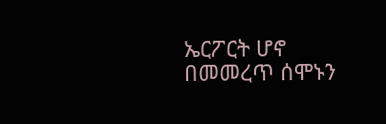ኤርፖርት ሆኖ በመመረጥ ሰሞኑን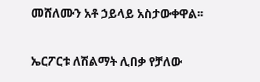መሸለሙን አቶ ኃይላይ አስታውቀዋል፡፡

ኤርፖርቱ ለሽልማት ሊበቃ የቻለው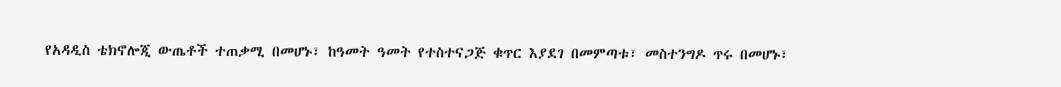የአዳዲስ ቴክኖሎጂ ውጤቶች ተጠቃሚ በመሆኑ፣ ከዓመት ዓመት የተስተናጋጅ ቁጥር እያደገ በመምጣቱ፣ መስተንግዶ ጥሩ በመሆኑ፣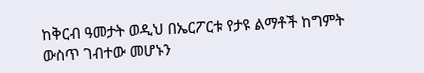ከቅርብ ዓመታት ወዲህ በኤርፖርቱ የታዩ ልማቶች ከግምት ውስጥ ገብተው መሆኑን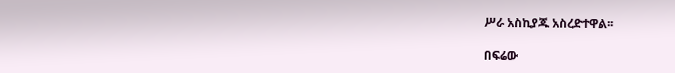ሥራ አስኪያጁ አስረድተዋል፡፡

በፍሬው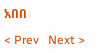አበበ

< Prev   Next >